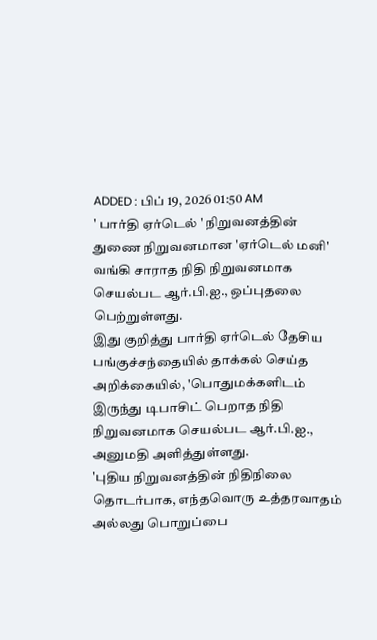ADDED : பிப் 19, 2026 01:50 AM
' பார்தி ஏர்டெல் ' நிறுவனத்தின் துணை நிறுவனமான 'ஏர்டெல் மனி' வங்கி சாராத நிதி நிறுவனமாக செயல்பட ஆர்.பி.ஐ., ஒப்புதலை பெற்றுள்ளது.
இது குறித்து பார்தி ஏர்டெல் தேசிய பங்குச்சந்தையில் தாக்கல் செய்த அறிக்கையில், 'பொதுமக்களிடம் இருந்து டிபாசிட் பெறாத நிதி நிறுவனமாக செயல்பட ஆர்.பி.ஐ., அனுமதி அளித்துள்ளது.
'புதிய நிறுவனத்தின் நிதிநிலை தொடர்பாக, எந்தவொரு உத்தரவாதம் அல்லது பொறுப்பை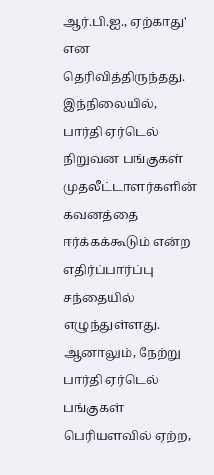ஆர்.பி.ஐ., ஏற்காது' என தெரிவித்திருந்தது.
இந்நிலையில், பார்தி ஏர்டெல் நிறுவன பங்குகள் முதலீட்டாளர்களின் கவனத்தை ஈர்க்கக்கூடும் என்ற எதிர்ப்பார்ப்பு சந்தையில் எழுந்துள்ளது.
ஆனாலும், நேற்று பார்தி ஏர்டெல் பங்குகள் பெரியளவில் ஏற்ற,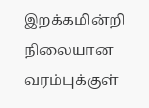இறக்கமின்றி நிலையான வரம்புக்குள்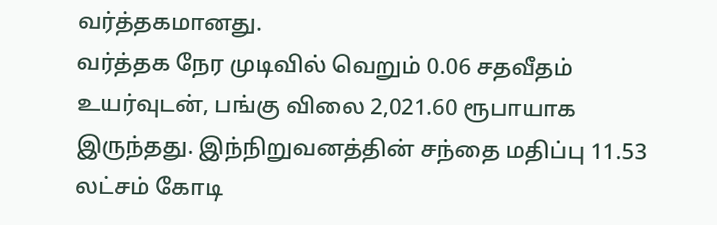வர்த்தகமானது.
வர்த்தக நேர முடிவில் வெறும் 0.06 சதவீதம் உயர்வுடன், பங்கு விலை 2,021.60 ரூபாயாக இருந்தது. இந்நிறுவனத்தின் சந்தை மதிப்பு 11.53 லட்சம் கோடி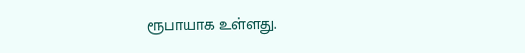ரூபாயாக உள்ளது.